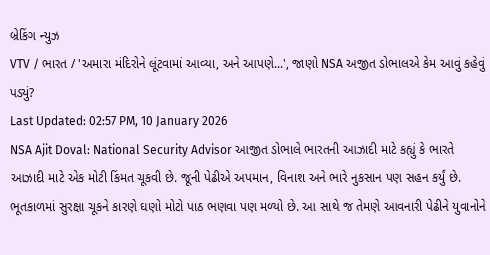બ્રેકિંગ ન્યુઝ
VTV / ભારત / 'અમારા મંદિરોને લૂંટવામાં આવ્યા, અને આપણે...', જાણો NSA અજીત ડોભાલએ કેમ આવું કહેવું પડ્યું?
Last Updated: 02:57 PM, 10 January 2026
NSA Ajit Doval: National Security Advisor આજીત ડોભાલે ભારતની આઝાદી માટે કહ્યું કે ભારતે આઝાદી માટે એક મોટી કિંમત ચૂકવી છે. જૂની પેઢીએ અપમાન, વિનાશ અને ભારે નુકસાન પણ સહન કર્યું છે. ભૂતકાળમાં સુરક્ષા ચૂકને કારણે ઘણો મોટો પાઠ ભણવા પણ મળ્યો છે. આ સાથે જ તેમણે આવનારી પેઢીને યુવાનોને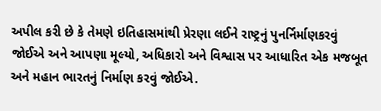અપીલ કરી છે કે તેમણે ઇતિહાસમાંથી પ્રેરણા લઈને રાષ્ટ્રનું પુનર્નિર્માણકરવું જોઈએ અને આપણા મૂલ્યો, અધિકારો અને વિશ્વાસ પર આધારિત એક મજબૂત અને મહાન ભારતનું નિર્માણ કરવું જોઈએ.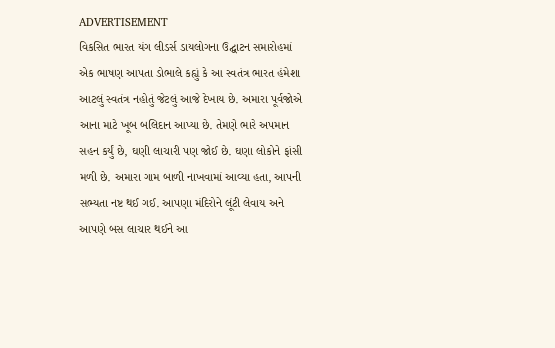ADVERTISEMENT
વિકસિત ભારત યંગ લીડર્સ ડાયલોગના ઉદ્ઘાટન સમારોહમાં એક ભાષણ આપતા ડોભાલે કહ્યું કે આ સ્વતંત્ર ભારત હંમેશા આટલું સ્વતંત્ર નહોતું જેટલું આજે દેખાય છે. અમારા પૂર્વજોએ આના માટે ખૂબ બલિદાન આપ્યા છે. તેમણે ભારે અપમાન સહન કર્યું છે, ઘણી લાચારી પણ જોઈ છે. ઘણા લોકોને ફાંસી મળી છે. અમારા ગામ બાળી નાખવામાં આવ્યા હતા, આપની સભ્યતા નષ્ટ થઈ ગઈ. આપણા મંદિરોને લૂંટી લેવાય અને આપણે બસ લાચાર થઈને આ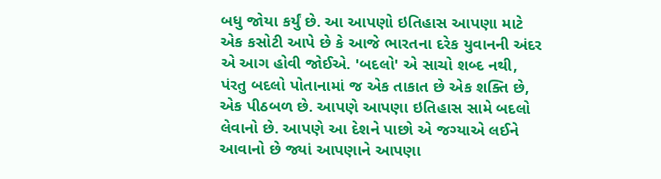બધુ જોયા કર્યું છે. આ આપણો ઇતિહાસ આપણા માટે એક કસોટી આપે છે કે આજે ભારતના દરેક યુવાનની અંદર એ આગ હોવી જોઈએ. 'બદલો' એ સાચો શબ્દ નથી, પંરતુ બદલો પોતાનામાં જ એક તાકાત છે એક શક્તિ છે, એક પીઠબળ છે. આપણે આપણા ઇતિહાસ સામે બદલો લેવાનો છે. આપણે આ દેશને પાછો એ જગ્યાએ લઈને આવાનો છે જ્યાં આપણાને આપણા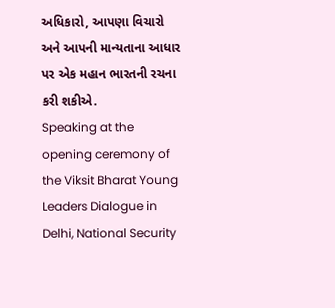અધિકારો, આપણા વિચારો અને આપની માન્યતાના આધાર પર એક મહાન ભારતની રચના કરી શકીએ.
Speaking at the opening ceremony of the Viksit Bharat Young Leaders Dialogue in Delhi, National Security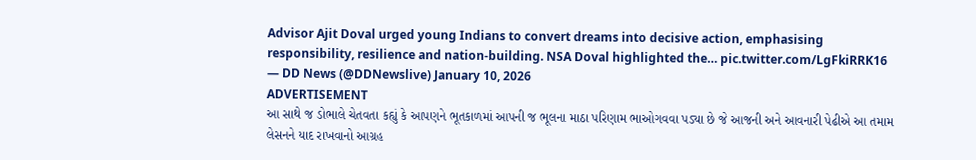Advisor Ajit Doval urged young Indians to convert dreams into decisive action, emphasising responsibility, resilience and nation-building. NSA Doval highlighted the… pic.twitter.com/LgFkiRRK16
— DD News (@DDNewslive) January 10, 2026
ADVERTISEMENT
આ સાથે જ ડોભાલે ચેતવતા કહ્યું કે આપણને ભૂતકાળમાં આપની જ ભૂલના માઠા પરિણામ ભાઓગવવા પડ્યા છે જે આજની અને આવનારી પેઢીએ આ તમામ લેસનને યાદ રાખવાનો આગ્રહ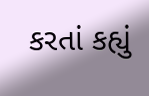કરતાં કહ્યું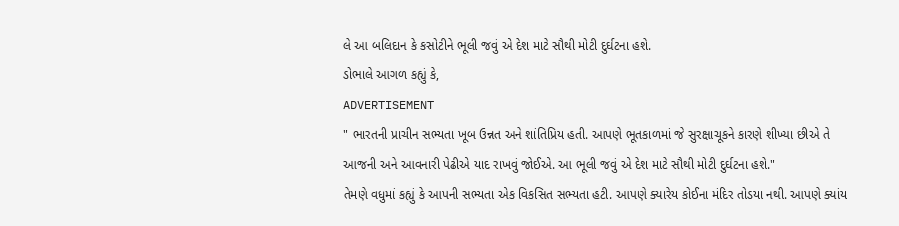લે આ બલિદાન કે કસોટીને ભૂલી જવું એ દેશ માટે સૌથી મોટી દુર્ઘટના હશે.
ડોભાલે આગળ કહ્યું કે,
ADVERTISEMENT
" ભારતની પ્રાચીન સભ્યતા ખૂબ ઉન્નત અને શાંતિપ્રિય હતી. આપણે ભૂતકાળમાં જે સુરક્ષાચૂકને કારણે શીખ્યા છીએ તે આજની અને આવનારી પેઢીએ યાદ રાખવું જોઈએ. આ ભૂલી જવું એ દેશ માટે સૌથી મોટી દુર્ઘટના હશે."
તેમણે વધુમાં કહ્યું કે આપની સભ્યતા એક વિકસિત સભ્યતા હટી. આપણે ક્યારેય કોઈના મંદિર તોડયા નથી. આપણે ક્યાંય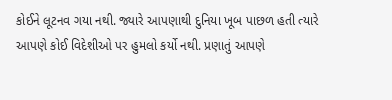કોઈને લૂટનવ ગયા નથી. જ્યારે આપણાથી દુનિયા ખૂબ પાછળ હતી ત્યારે આપણે કોઈ વિદેશીઓ પર હુમલો કર્યો નથી. પ્રણાતું આપણે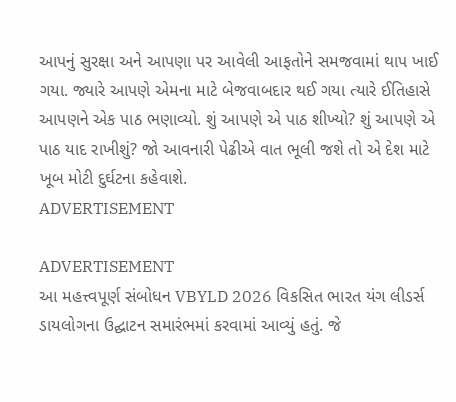આપનું સુરક્ષા અને આપણા પર આવેલી આફતોને સમજવામાં થાપ ખાઈ ગયા. જ્યારે આપણે એમના માટે બેજવાબદાર થઈ ગયા ત્યારે ઈતિહાસે આપણને એક પાઠ ભણાવ્યો. શું આપણે એ પાઠ શીખ્યો? શું આપણે એ પાઠ યાદ રાખીશું? જો આવનારી પેઢીએ વાત ભૂલી જશે તો એ દેશ માટે ખૂબ મોટી દુર્ઘટના કહેવાશે.
ADVERTISEMENT

ADVERTISEMENT
આ મહત્ત્વપૂર્ણ સંબોધન VBYLD 2026 વિકસિત ભારત યંગ લીડર્સ ડાયલોગના ઉદ્ઘાટન સમારંભમાં કરવામાં આવ્યું હતું. જે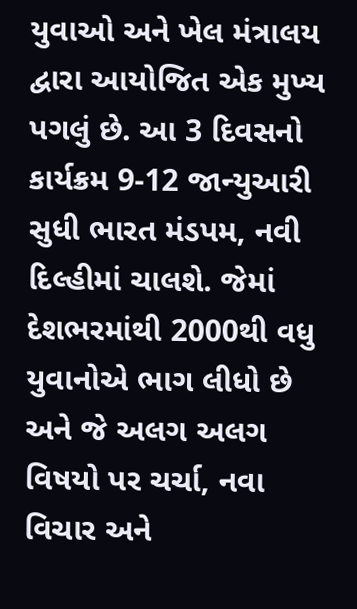યુવાઓ અને ખેલ મંત્રાલય દ્વારા આયોજિત એક મુખ્ય પગલું છે. આ 3 દિવસનો કાર્યક્રમ 9-12 જાન્યુઆરી સુધી ભારત મંડપમ, નવી દિલ્હીમાં ચાલશે. જેમાં દેશભરમાંથી 2000થી વધુ યુવાનોએ ભાગ લીધો છે અને જે અલગ અલગ વિષયો પર ચર્ચા, નવા વિચાર અને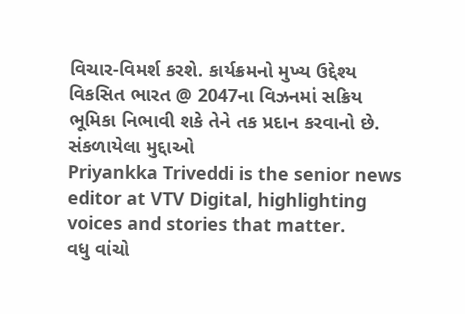વિચાર-વિમર્શ કરશે. કાર્યક્રમનો મુખ્ય ઉદ્દેશ્ય વિકસિત ભારત @ 2047ના વિઝનમાં સક્રિય ભૂમિકા નિભાવી શકે તેને તક પ્રદાન કરવાનો છે.
સંકળાયેલા મુદ્દાઓ
Priyankka Triveddi is the senior news editor at VTV Digital, highlighting voices and stories that matter.
વધુ વાંચો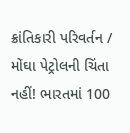ક્રાંતિકારી પરિવર્તન / મોંઘા પેટ્રોલની ચિંતા નહીં! ભારતમાં 100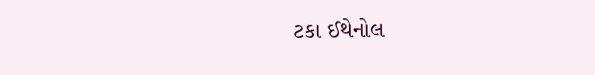ટકા ઈથેનોલ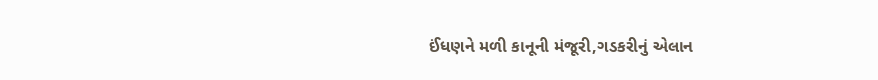ઈંધણને મળી કાનૂની મંજૂરી,ગડકરીનું એલાન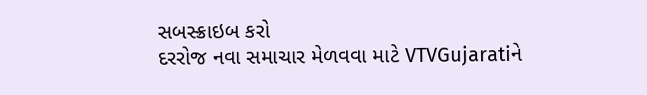સબસ્ક્રાઇબ કરો
દરરોજ નવા સમાચાર મેળવવા માટે VTVGujaratiને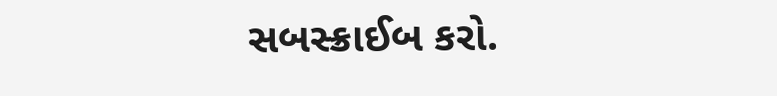સબસ્ક્રાઈબ કરો.